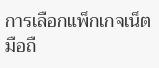การเลือกแพ็กเกจเน็ตมือถื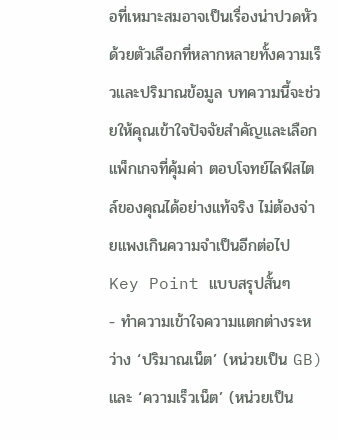อที่เหมาะสมอาจเป็นเรื่องน่าปวดหัว ด้วยตัวเลือกที่หลากหลายทั้งความเร็วและปริมาณข้อมูล บทความนี้จะช่วยให้คุณเข้าใจปัจจัยสำคัญและเลือกแพ็กเกจที่คุ้มค่า ตอบโจทย์ไลฟ์สไตล์ของคุณได้อย่างแท้จริง ไม่ต้องจ่ายแพงเกินความจำเป็นอีกต่อไป
Key Point แบบสรุปสั้นๆ
- ทำความเข้าใจความแตกต่างระหว่าง ‘ปริมาณเน็ต’ (หน่วยเป็น GB) และ ‘ความเร็วเน็ต’ (หน่วยเป็น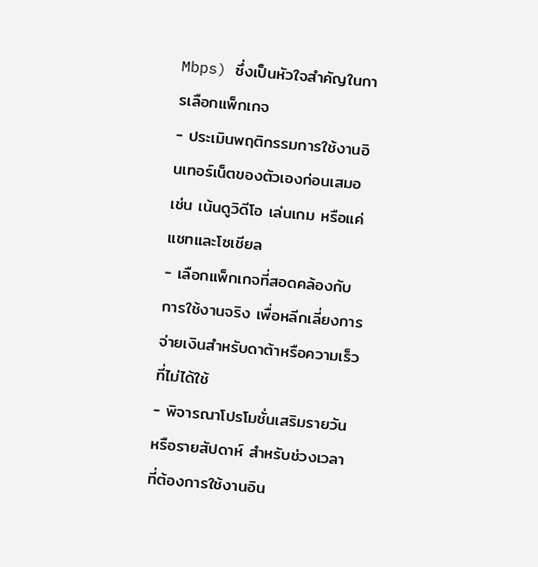Mbps) ซึ่งเป็นหัวใจสำคัญในการเลือกแพ็กเกจ
- ประเมินพฤติกรรมการใช้งานอินเทอร์เน็ตของตัวเองก่อนเสมอ เช่น เน้นดูวิดีโอ เล่นเกม หรือแค่แชทและโซเชียล
- เลือกแพ็กเกจที่สอดคล้องกับการใช้งานจริง เพื่อหลีกเลี่ยงการจ่ายเงินสำหรับดาต้าหรือความเร็วที่ไม่ได้ใช้
- พิจารณาโปรโมชั่นเสริมรายวันหรือรายสัปดาห์ สำหรับช่วงเวลาที่ต้องการใช้งานอิน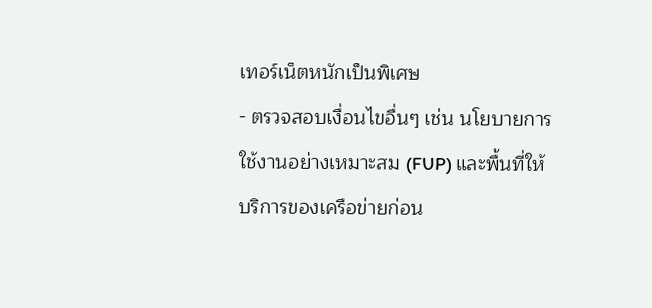เทอร์เน็ตหนักเป็นพิเศษ
- ตรวจสอบเงื่อนไขอื่นๆ เช่น นโยบายการใช้งานอย่างเหมาะสม (FUP) และพื้นที่ให้บริการของเครือข่ายก่อน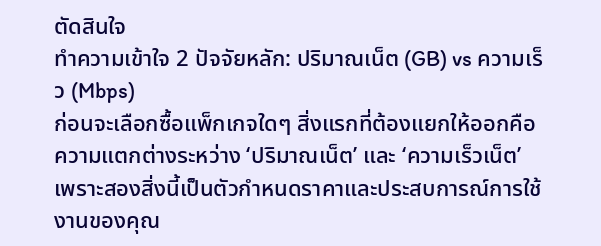ตัดสินใจ
ทำความเข้าใจ 2 ปัจจัยหลัก: ปริมาณเน็ต (GB) vs ความเร็ว (Mbps)
ก่อนจะเลือกซื้อแพ็กเกจใดๆ สิ่งแรกที่ต้องแยกให้ออกคือความแตกต่างระหว่าง ‘ปริมาณเน็ต’ และ ‘ความเร็วเน็ต’ เพราะสองสิ่งนี้เป็นตัวกำหนดราคาและประสบการณ์การใช้งานของคุณ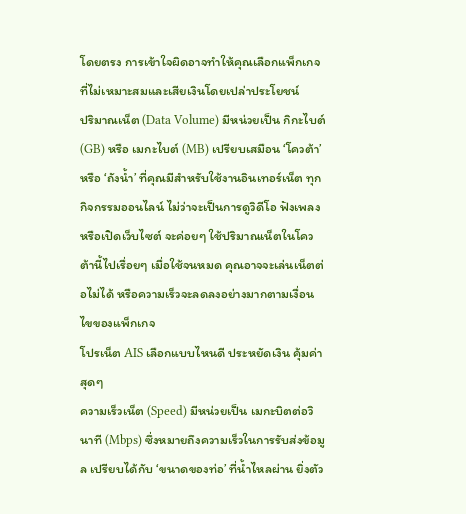โดยตรง การเข้าใจผิดอาจทำให้คุณเลือกแพ็กเกจที่ไม่เหมาะสมและเสียเงินโดยเปล่าประโยชน์
ปริมาณเน็ต (Data Volume) มีหน่วยเป็น กิกะไบต์ (GB) หรือ เมกะไบต์ (MB) เปรียบเสมือน ‘โควต้า’ หรือ ‘ถังน้ำ’ ที่คุณมีสำหรับใช้งานอินเทอร์เน็ต ทุกกิจกรรมออนไลน์ ไม่ว่าจะเป็นการดูวิดีโอ ฟังเพลง หรือเปิดเว็บไซต์ จะค่อยๆ ใช้ปริมาณเน็ตในโควต้านี้ไปเรื่อยๆ เมื่อใช้จนหมด คุณอาจจะเล่นเน็ตต่อไม่ได้ หรือความเร็วจะลดลงอย่างมากตามเงื่อนไขของแพ็กเกจ
โปรเน็ต AIS เลือกแบบไหนดี ประหยัดเงิน คุ้มค่าสุดๆ
ความเร็วเน็ต (Speed) มีหน่วยเป็น เมกะบิตต่อวินาที (Mbps) ซึ่งหมายถึงความเร็วในการรับส่งข้อมูล เปรียบได้กับ ‘ขนาดของท่อ’ ที่น้ำไหลผ่าน ยิ่งตัว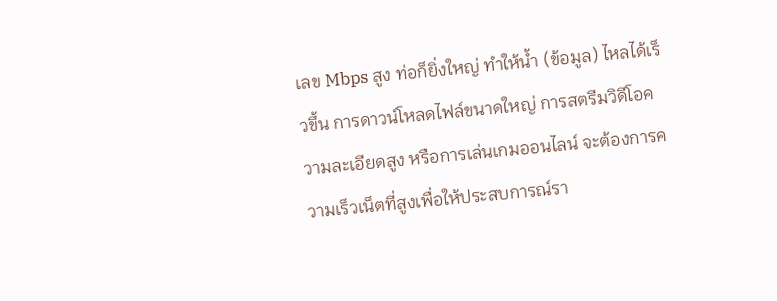เลข Mbps สูง ท่อก็ยิ่งใหญ่ ทำให้น้ำ (ข้อมูล) ไหลได้เร็วขึ้น การดาวน์โหลดไฟล์ขนาดใหญ่ การสตรีมวิดีโอความละเอียดสูง หรือการเล่นเกมออนไลน์ จะต้องการความเร็วเน็ตที่สูงเพื่อให้ประสบการณ์รา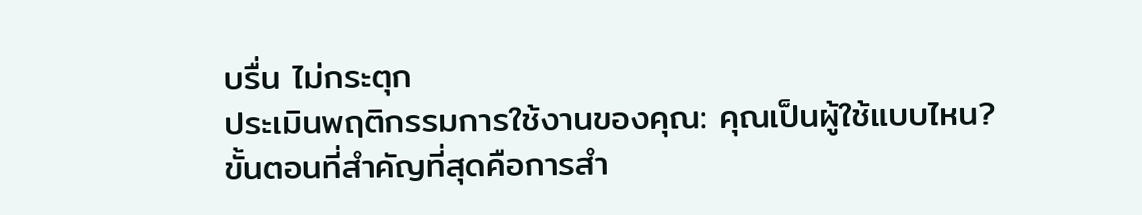บรื่น ไม่กระตุก
ประเมินพฤติกรรมการใช้งานของคุณ: คุณเป็นผู้ใช้แบบไหน?
ขั้นตอนที่สำคัญที่สุดคือการสำ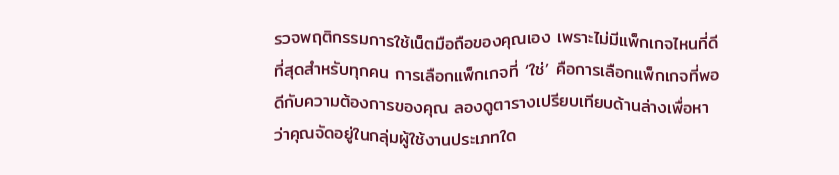รวจพฤติกรรมการใช้เน็ตมือถือของคุณเอง เพราะไม่มีแพ็กเกจไหนที่ดีที่สุดสำหรับทุกคน การเลือกแพ็กเกจที่ ‘ใช่’ คือการเลือกแพ็กเกจที่พอดีกับความต้องการของคุณ ลองดูตารางเปรียบเทียบด้านล่างเพื่อหาว่าคุณจัดอยู่ในกลุ่มผู้ใช้งานประเภทใด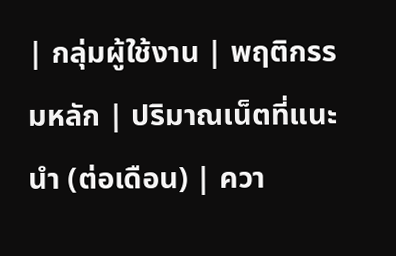| กลุ่มผู้ใช้งาน | พฤติกรรมหลัก | ปริมาณเน็ตที่แนะนำ (ต่อเดือน) | ควา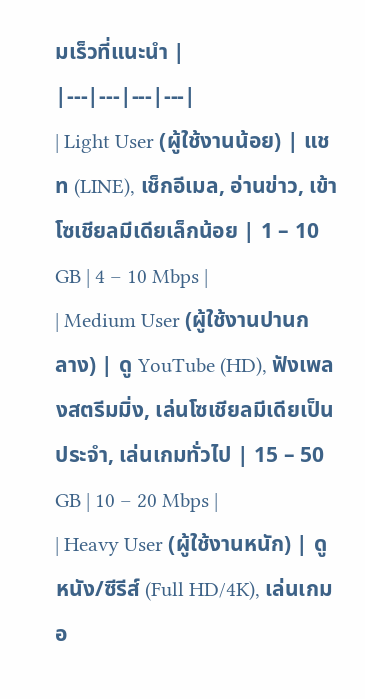มเร็วที่แนะนำ |
|---|---|---|---|
| Light User (ผู้ใช้งานน้อย) | แชท (LINE), เช็กอีเมล, อ่านข่าว, เข้าโซเชียลมีเดียเล็กน้อย | 1 – 10 GB | 4 – 10 Mbps |
| Medium User (ผู้ใช้งานปานกลาง) | ดู YouTube (HD), ฟังเพลงสตรีมมิ่ง, เล่นโซเชียลมีเดียเป็นประจำ, เล่นเกมทั่วไป | 15 – 50 GB | 10 – 20 Mbps |
| Heavy User (ผู้ใช้งานหนัก) | ดูหนัง/ซีรีส์ (Full HD/4K), เล่นเกมอ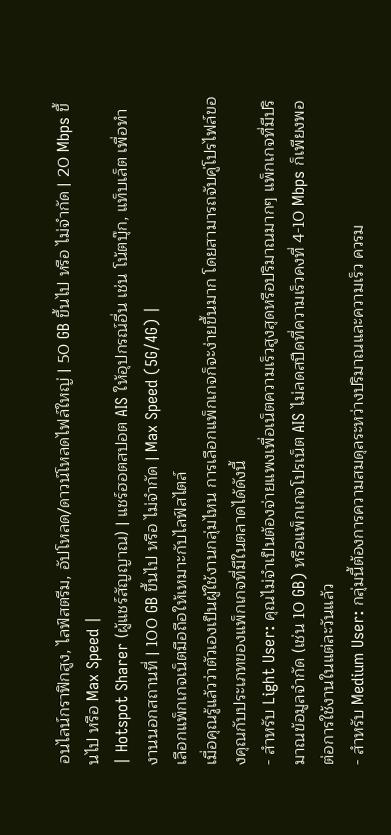อนไลน์กราฟิกสูง, ไลฟ์สตรีม, อัปโหลด/ดาวน์โหลดไฟล์ใหญ่ | 50 GB ขึ้นไป หรือ ไม่จำกัด | 20 Mbps ขึ้นไป หรือ Max Speed |
| Hotspot Sharer (ผู้แชร์สัญญาณ) | แชร์ฮอตสปอต AIS ให้อุปกรณ์อื่น เช่น โน้ตบุ๊ก, แท็บเล็ต เพื่อทำงานนอกสถานที่ | 100 GB ขึ้นไป หรือ ไม่จำกัด | Max Speed (5G/4G) |
เลือกแพ็กเกจเน็ตมือถือให้เหมาะกับไลฟ์สไตล์
เมื่อคุณรู้แล้วว่าตัวเองเป็นผู้ใช้งานกลุ่มไหน การเลือกแพ็กเกจก็จะง่ายขึ้นมาก โดยสามารถจับคู่โปรไฟล์ของคุณกับประเภทของแพ็กเกจที่มีในตลาดได้ดังนี้
- สำหรับ Light User: คุณไม่จำเป็นต้องจ่ายแพงเพื่อเน็ตความเร็วสูงสุดหรือปริมาณมากๆ แพ็กเกจที่มีปริมาณข้อมูลจำกัด (เช่น 10 GB) หรือแพ็กเกจโปรเน็ต AIS ไม่ลดสปีดที่ความเร็วคงที่ 4-10 Mbps ก็เพียงพอต่อการใช้งานในแต่ละวันแล้ว
- สำหรับ Medium User: กลุ่มนี้ต้องการความสมดุลระหว่างปริมาณและความเร็ว ควรม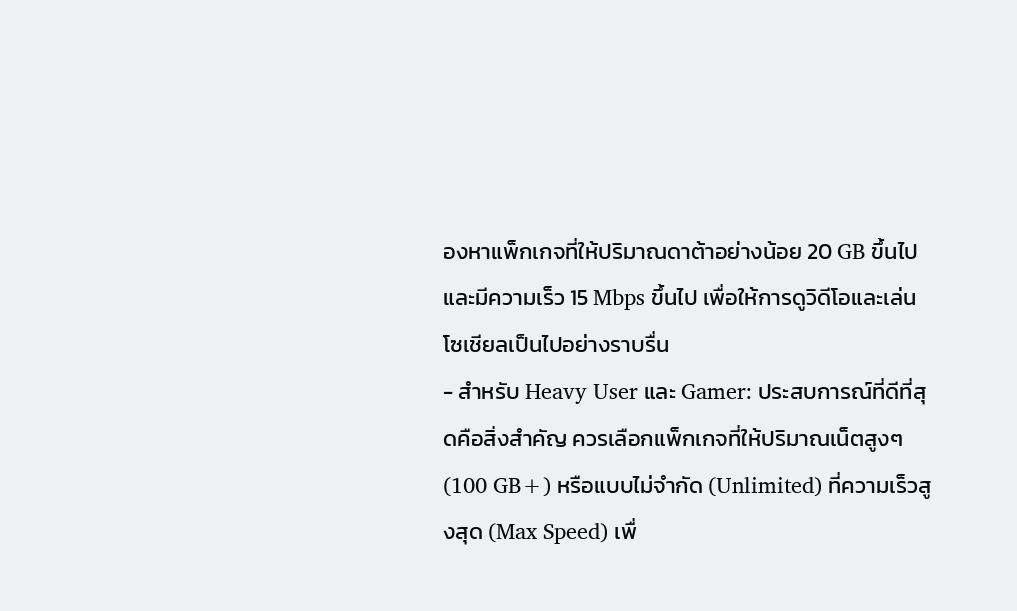องหาแพ็กเกจที่ให้ปริมาณดาต้าอย่างน้อย 20 GB ขึ้นไป และมีความเร็ว 15 Mbps ขึ้นไป เพื่อให้การดูวิดีโอและเล่นโซเชียลเป็นไปอย่างราบรื่น
- สำหรับ Heavy User และ Gamer: ประสบการณ์ที่ดีที่สุดคือสิ่งสำคัญ ควรเลือกแพ็กเกจที่ให้ปริมาณเน็ตสูงๆ (100 GB+) หรือแบบไม่จำกัด (Unlimited) ที่ความเร็วสูงสุด (Max Speed) เพื่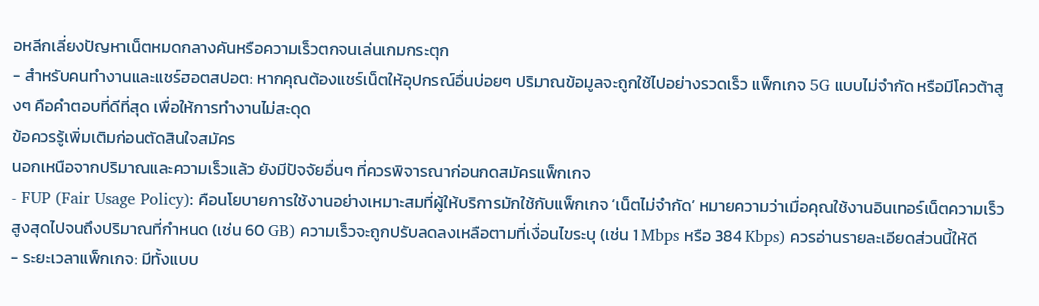อหลีกเลี่ยงปัญหาเน็ตหมดกลางคันหรือความเร็วตกจนเล่นเกมกระตุก
- สำหรับคนทำงานและแชร์ฮอตสปอต: หากคุณต้องแชร์เน็ตให้อุปกรณ์อื่นบ่อยๆ ปริมาณข้อมูลจะถูกใช้ไปอย่างรวดเร็ว แพ็กเกจ 5G แบบไม่จำกัด หรือมีโควต้าสูงๆ คือคำตอบที่ดีที่สุด เพื่อให้การทำงานไม่สะดุด
ข้อควรรู้เพิ่มเติมก่อนตัดสินใจสมัคร
นอกเหนือจากปริมาณและความเร็วแล้ว ยังมีปัจจัยอื่นๆ ที่ควรพิจารณาก่อนกดสมัครแพ็กเกจ
- FUP (Fair Usage Policy): คือนโยบายการใช้งานอย่างเหมาะสมที่ผู้ให้บริการมักใช้กับแพ็กเกจ ‘เน็ตไม่จำกัด’ หมายความว่าเมื่อคุณใช้งานอินเทอร์เน็ตความเร็วสูงสุดไปจนถึงปริมาณที่กำหนด (เช่น 60 GB) ความเร็วจะถูกปรับลดลงเหลือตามที่เงื่อนไขระบุ (เช่น 1 Mbps หรือ 384 Kbps) ควรอ่านรายละเอียดส่วนนี้ให้ดี
- ระยะเวลาแพ็กเกจ: มีทั้งแบบ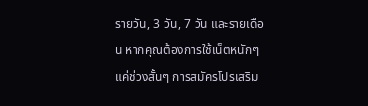รายวัน, 3 วัน, 7 วัน และรายเดือน หากคุณต้องการใช้เน็ตหนักๆ แค่ช่วงสั้นๆ การสมัครโปรเสริม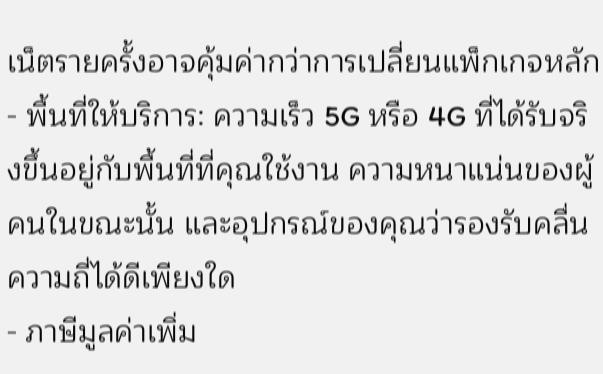เน็ตรายครั้งอาจคุ้มค่ากว่าการเปลี่ยนแพ็กเกจหลัก
- พื้นที่ให้บริการ: ความเร็ว 5G หรือ 4G ที่ได้รับจริงขึ้นอยู่กับพื้นที่ที่คุณใช้งาน ความหนาแน่นของผู้คนในขณะนั้น และอุปกรณ์ของคุณว่ารองรับคลื่นความถี่ได้ดีเพียงใด
- ภาษีมูลค่าเพิ่ม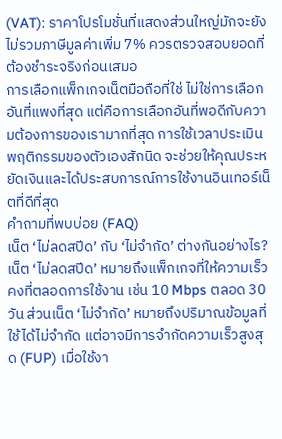(VAT): ราคาโปรโมชั่นที่แสดงส่วนใหญ่มักจะยังไม่รวมภาษีมูลค่าเพิ่ม 7% ควรตรวจสอบยอดที่ต้องชำระจริงก่อนเสมอ
การเลือกแพ็กเกจเน็ตมือถือที่ใช่ ไม่ใช่การเลือกอันที่แพงที่สุด แต่คือการเลือกอันที่พอดีกับความต้องการของเรามากที่สุด การใช้เวลาประเมินพฤติกรรมของตัวเองสักนิด จะช่วยให้คุณประหยัดเงินและได้ประสบการณ์การใช้งานอินเทอร์เน็ตที่ดีที่สุด
คำถามที่พบบ่อย (FAQ)
เน็ต ‘ไม่ลดสปีด’ กับ ‘ไม่จำกัด’ ต่างกันอย่างไร?
เน็ต ‘ไม่ลดสปีด’ หมายถึงแพ็กเกจที่ให้ความเร็วคงที่ตลอดการใช้งาน เช่น 10 Mbps ตลอด 30 วัน ส่วนเน็ต ‘ไม่จำกัด’ หมายถึงปริมาณข้อมูลที่ใช้ได้ไม่จำกัด แต่อาจมีการจำกัดความเร็วสูงสุด (FUP) เมื่อใช้งา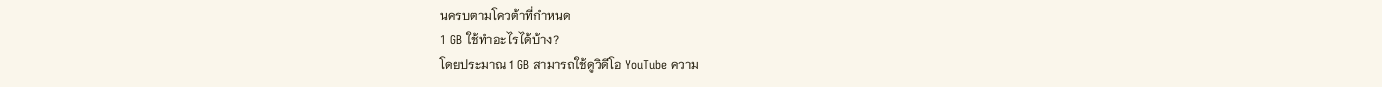นครบตามโควต้าที่กำหนด
1 GB ใช้ทำอะไรได้บ้าง?
โดยประมาณ 1 GB สามารถใช้ดูวิดีโอ YouTube ความ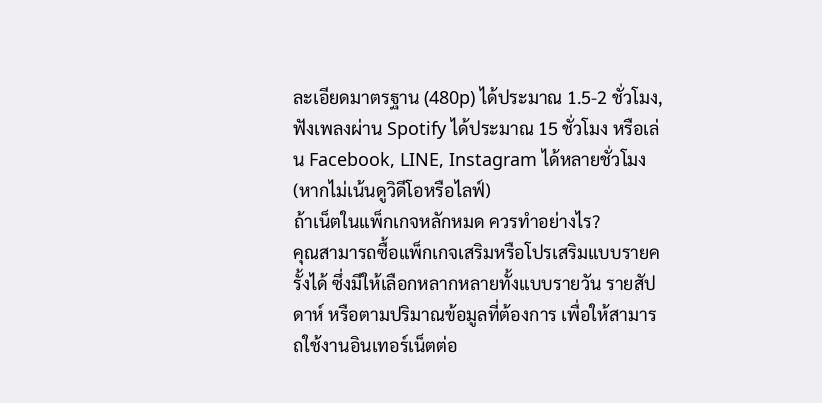ละเอียดมาตรฐาน (480p) ได้ประมาณ 1.5-2 ชั่วโมง, ฟังเพลงผ่าน Spotify ได้ประมาณ 15 ชั่วโมง หรือเล่น Facebook, LINE, Instagram ได้หลายชั่วโมง (หากไม่เน้นดูวิดีโอหรือไลฟ์)
ถ้าเน็ตในแพ็กเกจหลักหมด ควรทำอย่างไร?
คุณสามารถซื้อแพ็กเกจเสริมหรือโปรเสริมแบบรายครั้งได้ ซึ่งมีให้เลือกหลากหลายทั้งแบบรายวัน รายสัปดาห์ หรือตามปริมาณข้อมูลที่ต้องการ เพื่อให้สามารถใช้งานอินเทอร์เน็ตต่อ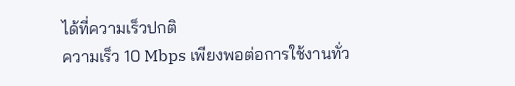ได้ที่ความเร็วปกติ
ความเร็ว 10 Mbps เพียงพอต่อการใช้งานทั่ว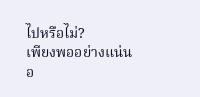ไปหรือไม่?
เพียงพออย่างแน่นอ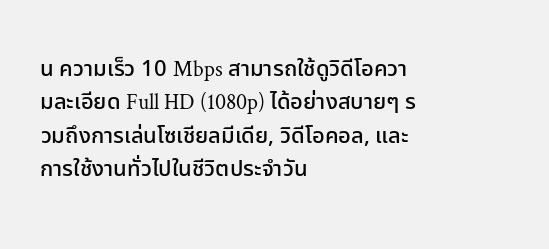น ความเร็ว 10 Mbps สามารถใช้ดูวิดีโอความละเอียด Full HD (1080p) ได้อย่างสบายๆ รวมถึงการเล่นโซเชียลมีเดีย, วิดีโอคอล, และการใช้งานทั่วไปในชีวิตประจำวัน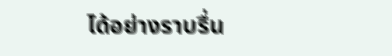ได้อย่างราบรื่น